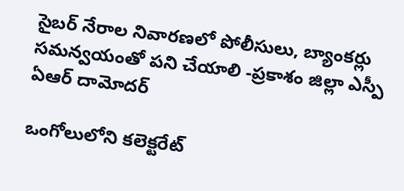సైబర్ నేరాల నివారణలో పోలీసులు, బ్యాంకర్లు సమన్వయంతో పని చేయాలి -ప్రకాశం జిల్లా ఎస్పీ ఏఆర్ దామోదర్

ఒంగోలులోని కలెక్టరేట్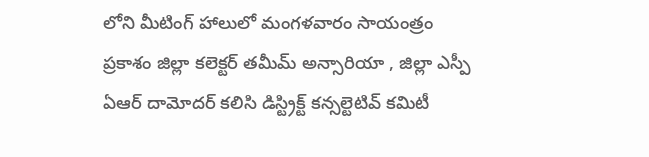లోని మీటింగ్ హాలులో మంగళవారం సాయంత్రం
ప్రకాశం జిల్లా కలెక్టర్ తమీమ్ అన్సారియా , జిల్లా ఎస్పీ ఏఆర్ దామోదర్ కలిసి డిస్ట్రిక్ట్ కన్సల్టెటివ్ కమిటీ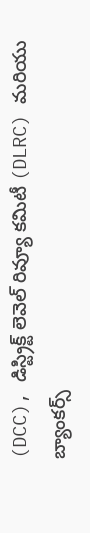(DCC), డిస్ట్రిక్ట్ లెవెల్ రివ్యూ కమిటీ (DLRC) మరియు బ్యాంకర్స్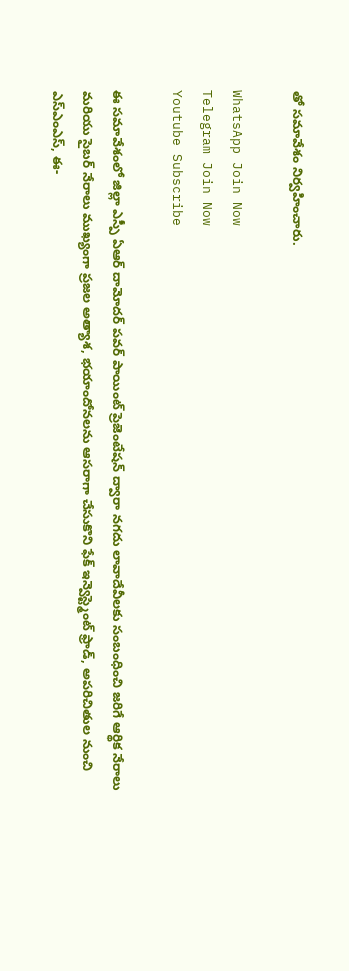తో సమావేశం నిర్వహించారు.

WhatsApp Join Now
Telegram Join Now
Youtube Subscribe

ఈ సమావేశంలో జిల్లా ఎస్పీ ఏఆర్ దామోదర్ పవర్ పాయింట్ ప్రెజెంటేషన్ ద్వారా నగదు లావాదేవీలకు సంబంధించి జరిగే ఆర్థిక నేరాలు మరియు సైబర్ నేరాలు ముఖ్యంగా ప్రజల అత్యాశ, భయాందోనలను ఆసరాగా చేసుకొని ఫేక్ ఇన్వెస్ట్మెంట్ ఫ్రాడ్, అపరిచితుల నుంచి ఎస్‌ఎంఎస్‌, ఈ-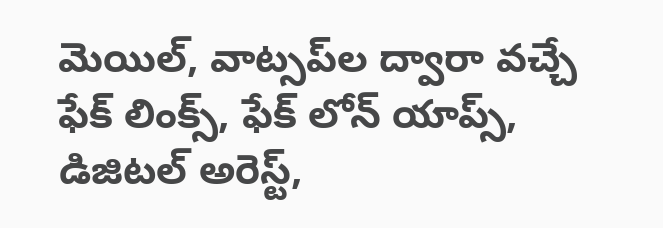మెయిల్‌, వాట్సప్‌ల ద్వారా వచ్చే ఫేక్ లింక్స్, ఫేక్ లోన్ యాప్స్, డిజిటల్ అరెస్ట్,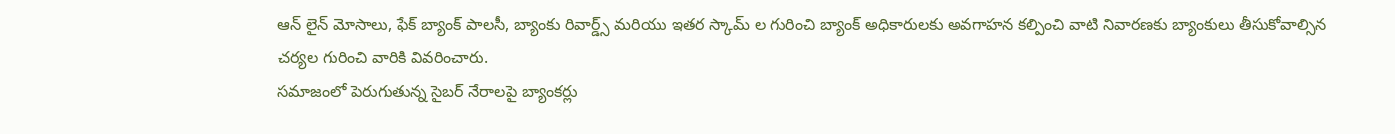ఆన్ లైన్ మోసాలు, ఫేక్ బ్యాంక్ పాలసీ, బ్యాంకు రివార్డ్స్ మరియు ఇతర స్కామ్ ల గురించి బ్యాంక్ అధికారులకు అవగాహన కల్పించి వాటి నివారణకు బ్యాంకులు తీసుకోవాల్సిన చర్యల గురించి వారికి వివరించారు.
సమాజంలో పెరుగుతున్న సైబర్‌ నేరాలపై బ్యాంకర్లు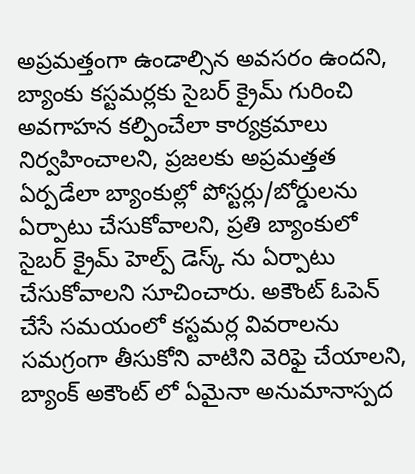అప్రమత్తంగా ఉండాల్సిన అవసరం ఉందని, బ్యాంకు కస్టమర్లకు సైబర్ క్రైమ్ గురించి అవగాహన కల్పించేలా కార్యక్రమాలు నిర్వహించాలని, ప్రజలకు అప్రమత్తత ఏర్పడేలా బ్యాంకుల్లో పోస్టర్లు/బోర్డులను ఏర్పాటు చేసుకోవాలని, ప్రతి బ్యాంకులో సైబర్ క్రైమ్ హెల్ప్ డెస్క్ ను ఏర్పాటు చేసుకోవాలని సూచించారు. అకౌంట్ ఓపెన్ చేసే సమయంలో కస్టమర్ల వివరాలను సమగ్రంగా తీసుకోని వాటిని వెరిఫై చేయాలని, బ్యాంక్ అకౌంట్ లో ఏమైనా అనుమానాస్పద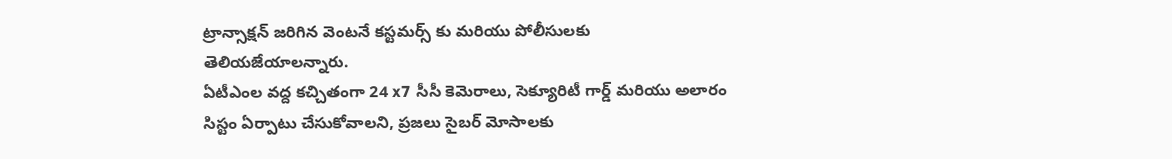ట్రాన్సాక్షన్ జరిగిన వెంటనే కస్టమర్స్ కు మరియు పోలీసులకు తెలియజేయాలన్నారు.
ఏటీఎంల వద్ద కచ్చితంగా 24 x7 సీసీ కెమెరాలు, సెక్యూరిటీ గార్డ్ మరియు అలారం సిస్టం ఏర్పాటు చేసుకోవాలని, ప్రజలు సైబర్ మోసాలకు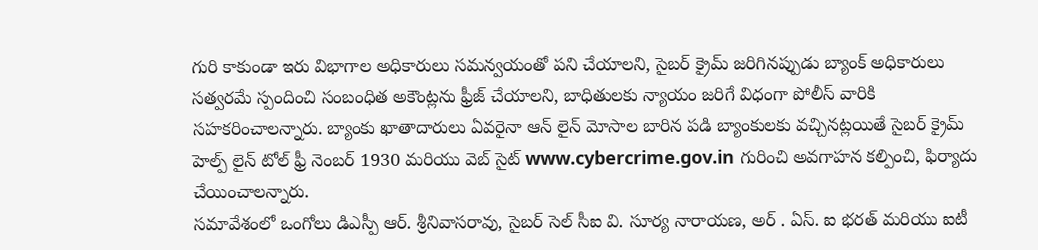గురి కాకుండా ఇరు విభాగాల అధికారులు సమన్వయంతో పని చేయాలని, సైబర్ క్రైమ్ జరిగినప్పుడు బ్యాంక్ అధికారులు సత్వరమే స్పందించి సంబంధిత అకౌంట్లను ఫ్రీజ్ చేయాలని, బాధితులకు న్యాయం జరిగే విధంగా పోలీస్ వారికి సహకరించాలన్నారు. బ్యాంకు ఖాతాదారులు ఏవరైనా ఆన్ లైన్ మోసాల బారిన పడి బ్యాంకులకు వచ్చినట్లయితే సైబర్ క్రైమ్ హెల్ప్ లైన్ టోల్ ఫ్రీ నెంబర్ 1930 మరియు వెబ్ సైట్ www.cybercrime.gov.in గురించి అవగాహన కల్పించి, ఫిర్యాదు చేయించాలన్నారు.
సమావేశంలో ఒంగోలు డిఎస్పీ ఆర్. శ్రీనివాసరావు, సైబర్ సెల్ సీఐ వి. సూర్య నారాయణ, అర్ . ఏస్. ఐ భరత్ మరియు ఐటీ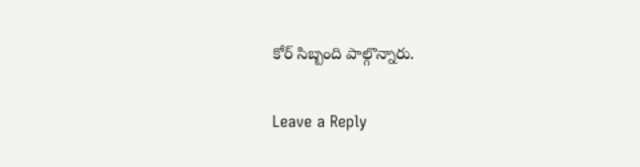కోర్ సిబ్బంది పాల్గొన్నారు.

Leave a Reply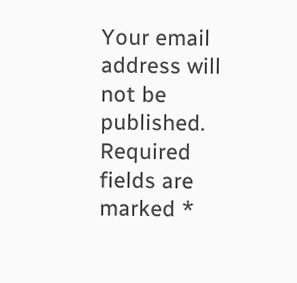Your email address will not be published. Required fields are marked *